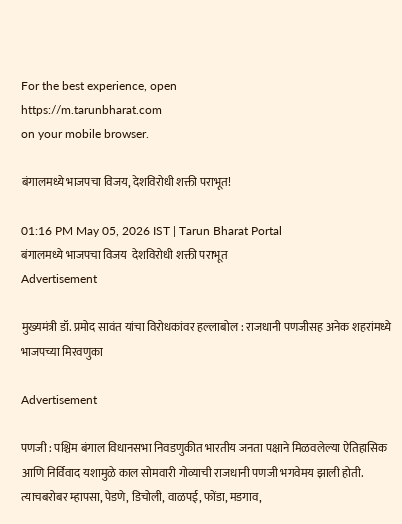For the best experience, open
https://m.tarunbharat.com
on your mobile browser.

बंगालमध्ये भाजपचा विजय, देशविरोधी शक्ती पराभूत!

01:16 PM May 05, 2026 IST | Tarun Bharat Portal
बंगालमध्ये भाजपचा विजय  देशविरोधी शक्ती पराभूत
Advertisement

मुख्यमंत्री डॉ. प्रमोद सावंत यांचा विरोधकांवर हल्लाबोल : राजधानी पणजीसह अनेक शहरांमध्ये भाजपच्या मिरवणुका

Advertisement

पणजी : पश्चिम बंगाल विधानसभा निवडणुकीत भारतीय जनता पक्षाने मिळवलेल्या ऐतिहासिक आणि निर्विवाद यशामुळे काल सोमवारी गोव्याची राजधानी पणजी भगवेमय झाली होती. त्याचबरोबर म्हापसा, पेडणे, डिचोली, वाळपई, फोंडा, मडगाव,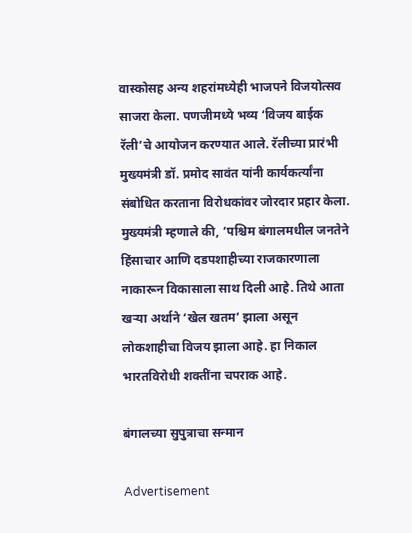वास्कोसह अन्य शहरांमध्येही भाजपने विजयोत्सव साजरा केला. पणजीमध्ये भव्य ‘विजय बाईक रॅली’चे आयोजन करण्यात आले. रॅलीच्या प्रारंभी मुख्यमंत्री डॉ. प्रमोद सावंत यांनी कार्यकर्त्यांना संबोधित करताना विरोधकांवर जोरदार प्रहार केला. मुख्यमंत्री म्हणाले की, ‘पश्चिम बंगालमधील जनतेने हिंसाचार आणि दडपशाहीच्या राजकारणाला नाकारून विकासाला साथ दिली आहे. तिथे आता खऱ्या अर्थाने ‘खेल खतम’ झाला असून लोकशाहीचा विजय झाला आहे. हा निकाल भारतविरोधी शक्तींना चपराक आहे.

बंगालच्या सुपुत्राचा सन्मान

Advertisement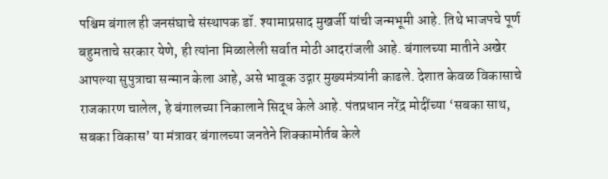पश्चिम बंगाल ही जनसंघाचे संस्थापक डॉ. श्यामाप्रसाद मुखर्जी यांची जन्मभूमी आहे. तिथे भाजपचे पूर्ण बहुमताचे सरकार येणे, ही त्यांना मिळालेली सर्वात मोठी आदरांजली आहे. बंगालच्या मातीने अखेर आपल्या सुपुत्राचा सन्मान केला आहे, असे भावूक उद्गार मुख्यमंत्र्यांनी काढले. देशात केवळ विकासाचे राजकारण चालेल, हे बंगालच्या निकालाने सिद्ध केले आहे. पंतप्रधान नरेंद्र मोदींच्या ‘सबका साथ, सबका विकास’ या मंत्रावर बंगालच्या जनतेने शिक्कामोर्तब केले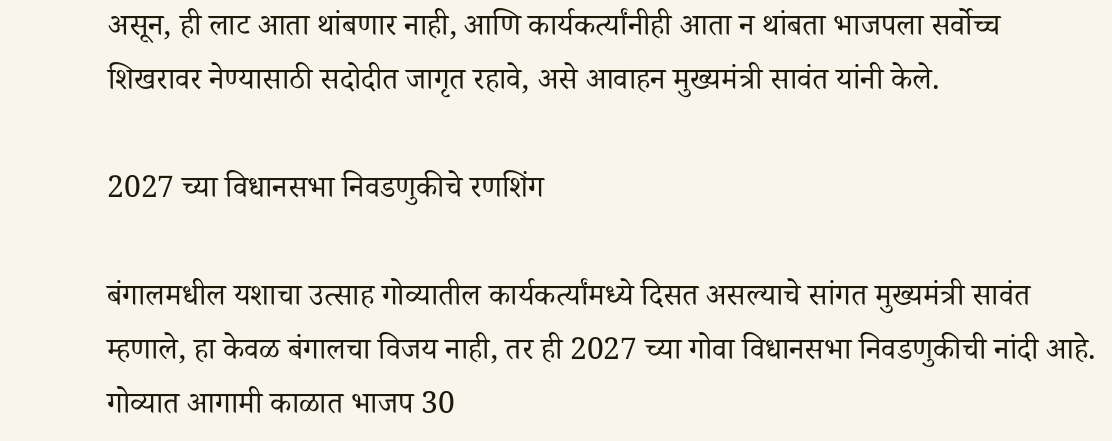असून, ही लाट आता थांबणार नाही, आणि कार्यकर्त्यांनीही आता न थांबता भाजपला सर्वोच्च शिखरावर नेण्यासाठी सदोदीत जागृत रहावे, असे आवाहन मुख्यमंत्री सावंत यांनी केले.

2027 च्या विधानसभा निवडणुकीचे रणशिंग

बंगालमधील यशाचा उत्साह गोव्यातील कार्यकर्त्यांमध्ये दिसत असल्याचे सांगत मुख्यमंत्री सावंत म्हणाले, हा केवळ बंगालचा विजय नाही, तर ही 2027 च्या गोवा विधानसभा निवडणुकीची नांदी आहे. गोव्यात आगामी काळात भाजप 30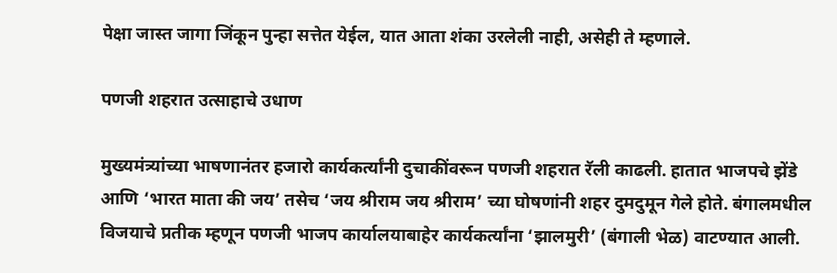पेक्षा जास्त जागा जिंकून पुन्हा सत्तेत येईल, यात आता शंका उरलेली नाही, असेही ते म्हणाले.

पणजी शहरात उत्साहाचे उधाण

मुख्यमंत्र्यांच्या भाषणानंतर हजारो कार्यकर्त्यांनी दुचाकींवरून पणजी शहरात रॅली काढली. हातात भाजपचे झेंडे आणि ‘भारत माता की जय’ तसेच ‘जय श्रीराम जय श्रीराम’ च्या घोषणांनी शहर दुमदुमून गेले होते. बंगालमधील विजयाचे प्रतीक म्हणून पणजी भाजप कार्यालयाबाहेर कार्यकर्त्यांना ‘झालमुरी’ (बंगाली भेळ) वाटण्यात आली.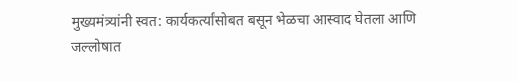मुख्यमंत्र्यांनी स्वत: कार्यकर्त्यांसोबत बसून भेळचा आस्वाद घेतला आणि जल्लोषात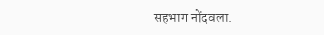सहभाग नोंदवला.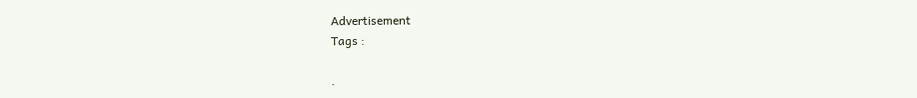Advertisement
Tags :

.